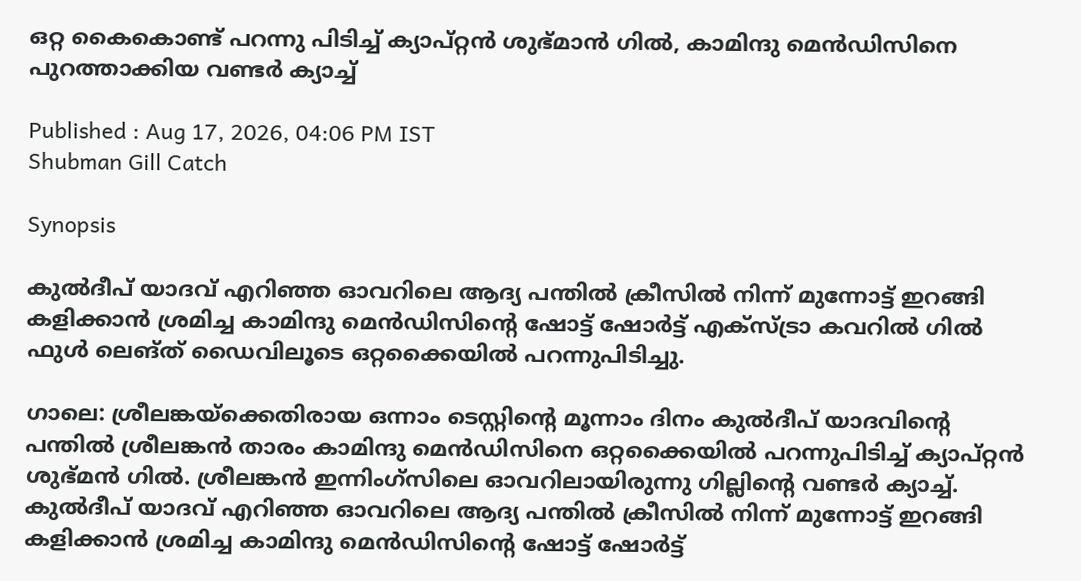ഒറ്റ കൈകൊണ്ട് പറന്നു പിടിച്ച് ക്യാപ്റ്റൻ ശുഭ്മാന്‍ ഗില്‍, കാമിന്ദു മെൻഡിസിനെ പുറത്താക്കിയ വണ്ടര്‍ ക്യാച്ച്

Published : Aug 17, 2026, 04:06 PM IST
Shubman Gill Catch

Synopsis

കുൽദീപ് യാദവ് എറിഞ്ഞ ഓവറിലെ ആദ്യ പന്തിൽ ക്രീസിൽ നിന്ന് മുന്നോട്ട് ഇറങ്ങി കളിക്കാൻ ശ്രമിച്ച കാമിന്ദു മെൻഡിസിന്‍റെ ഷോട്ട് ഷോര്‍ട്ട് എക്സ്ട്രാ കവറില്‍ ഗില്‍ ഫുള്‍ ലെങ്ത് ഡൈവിലൂടെ ഒറ്റക്കൈയില്‍ പറന്നുപിടിച്ചു.

ഗാലെ: ശ്രീലങ്കയ്‌ക്കെതിരായ ഒന്നാം ടെസ്റ്റിന്‍റെ മൂന്നാം ദിനം കുല്‍ദീപ് യാദവിന്‍റെ പന്തില്‍ ശ്രീലങ്കൻ താരം കാമിന്ദു മെൻഡിസിനെ ഒറ്റക്കൈയില്‍ പറന്നുപിടിച്ച് ക്യാപ്റ്റൻ ശുഭ്മൻ ഗിൽ. ശ്രീലങ്കൻ ഇന്നിംഗ്സിലെ ഓവറിലായിരുന്നു ഗില്ലിന്‍റെ വണ്ടര്‍ ക്യാച്ച്. കുൽദീപ് യാദവ് എറിഞ്ഞ ഓവറിലെ ആദ്യ പന്തിൽ ക്രീസിൽ നിന്ന് മുന്നോട്ട് ഇറങ്ങി കളിക്കാൻ ശ്രമിച്ച കാമിന്ദു മെൻഡിസിന്‍റെ ഷോട്ട് ഷോര്‍ട്ട്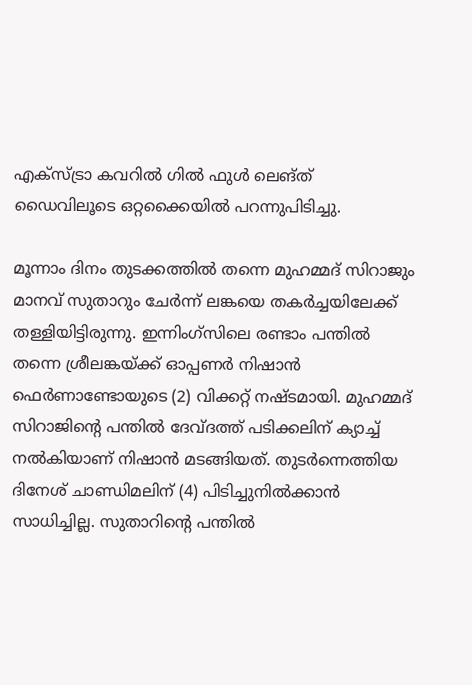എക്സ്ട്രാ കവറില്‍ ഗില്‍ ഫുള്‍ ലെങ്ത് ഡൈവിലൂടെ ഒറ്റക്കൈയില്‍ പറന്നുപിടിച്ചു.

മൂന്നാം ദിനം തുടക്കത്തില്‍ തന്നെ മുഹമ്മദ് സിറാജും മാനവ് സുതാറും ചേർന്ന് ലങ്കയെ തകര്‍ച്ചയിലേക്ക് തള്ളിയിട്ടിരുന്നു. ഇന്നിംഗ്സിലെ രണ്ടാം പന്തില്‍ തന്നെ ശ്രീലങ്കയ്ക്ക് ഓപ്പണര്‍ നിഷാന്‍ ഫെര്‍ണാണ്ടോയുടെ (2) വിക്കറ്റ് നഷ്ടമായി. മുഹമ്മദ് സിറാജിന്‍റെ പന്തില്‍ ദേവ്ദത്ത് പടിക്കലിന് ക്യാച്ച് നല്‍കിയാണ് നിഷാന്‍ മടങ്ങിയത്. തുടര്‍ന്നെത്തിയ ദിനേശ് ചാണ്ഡിമലിന് (4) പിടിച്ചുനില്‍ക്കാന്‍ സാധിച്ചില്ല. സുതാറിന്‍റെ പന്തില്‍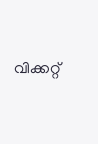വിക്കറ്റ്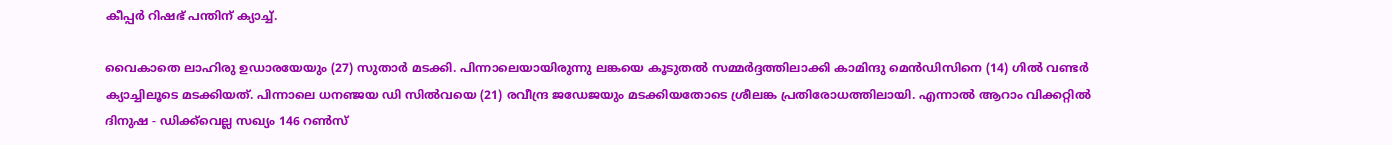കീപ്പര്‍ റിഷഭ് പന്തിന് ക്യാച്ച്.

വൈകാതെ ലാഹിരു ഉഡാരയേയും (27) സുതാര്‍ മടക്കി. പിന്നാലെയായിരുന്നു ലങ്കയെ കൂടുതല്‍ സമ്മര്‍ദ്ദത്തിലാക്കി കാമിന്ദു മെന്‍ഡിസിനെ (14) ഗില്‍ വണ്ടര്‍ ക്യാച്ചിലൂടെ മടക്കിയത്. പിന്നാലെ ധനഞ്ജയ ഡി സില്‍വയെ (21) രവീന്ദ്ര ജഡേജയും മടക്കിയതോടെ ശ്രീലങ്ക പ്രതിരോധത്തിലായി. എന്നാല്‍ ആറാം വിക്കറ്റില്‍ ദിനുഷ - ഡിക്ക്‌വെല്ല സഖ്യം 146 റണ്‍സ്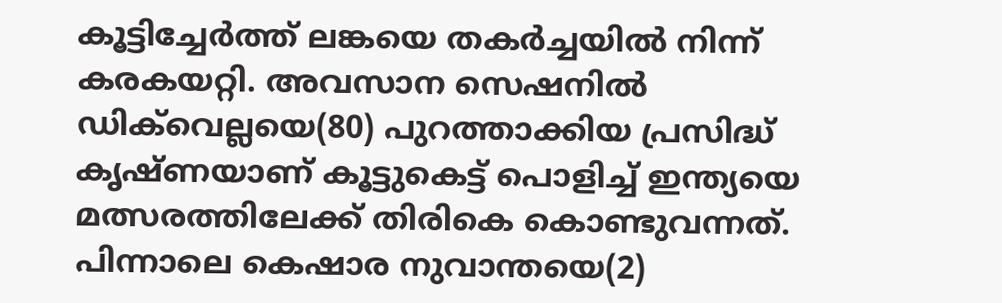കൂട്ടിച്ചേര്‍ത്ത് ലങ്കയെ തകര്‍ച്ചയില്‍ നിന്ന് കരകയറ്റി. അവസാന സെഷനില്‍ ഡിക്‌വെല്ലയെ(80) പുറത്താക്കിയ പ്രസിദ്ധ് കൃഷ്ണയാണ് കൂട്ടുകെട്ട് പൊളിച്ച് ഇന്ത്യയെ മത്സരത്തിലേക്ക് തിരികെ കൊണ്ടുവന്നത്. പിന്നാലെ കെഷാര നുവാന്തയെ(2)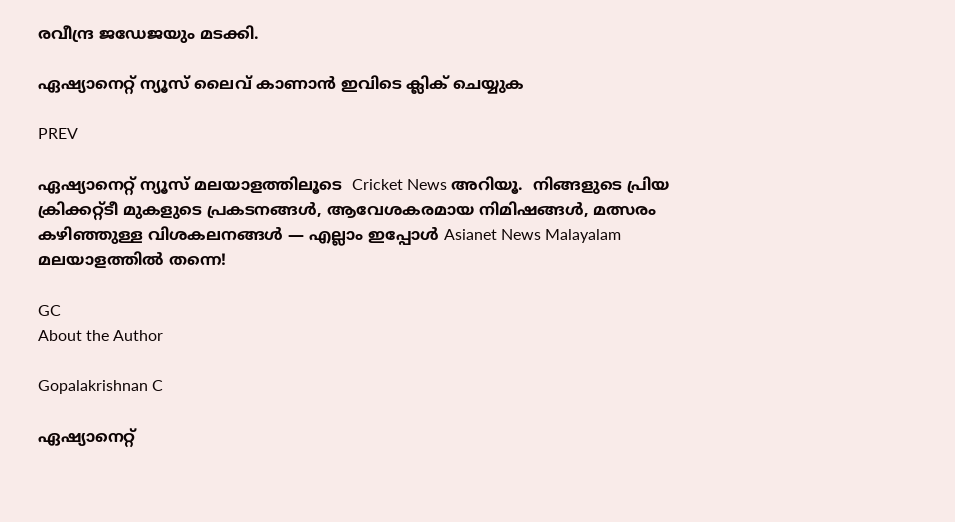രവീന്ദ്ര ജഡേജയും മടക്കി.

ഏഷ്യാനെറ്റ് ന്യൂസ് ലൈവ് കാണാന്‍ ഇവിടെ ക്ലിക് ചെയ്യുക

PREV

ഏഷ്യാനെറ്റ് ന്യൂസ് മലയാളത്തിലൂടെ  Cricket News അറിയൂ.  നിങ്ങളുടെ പ്രിയ ക്രിക്കറ്റ്ടീ മുകളുടെ പ്രകടനങ്ങൾ, ആവേശകരമായ നിമിഷങ്ങൾ, മത്സരം കഴിഞ്ഞുള്ള വിശകലനങ്ങൾ — എല്ലാം ഇപ്പോൾ Asianet News Malayalam മലയാളത്തിൽ തന്നെ!

GC
About the Author

Gopalakrishnan C

ഏഷ്യാനെറ്റ്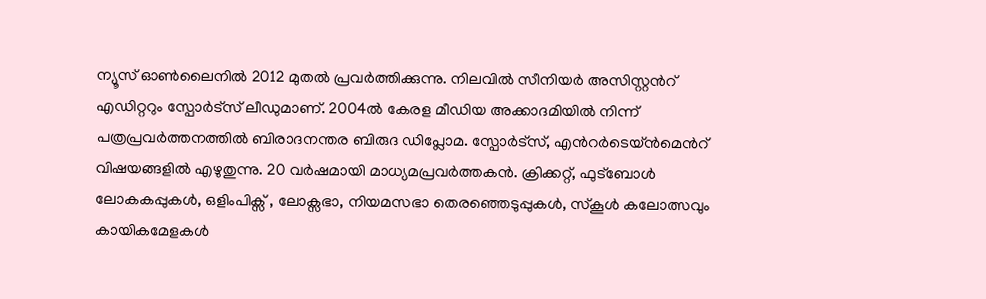ന്യൂസ് ഓണ്‍ലൈനില്‍ 2012 മുതല്‍ പ്രവര്‍ത്തിക്കുന്നു. നിലവില്‍ സീനിയര്‍ അസിസ്റ്റന്‍റ് എഡിറ്ററും സ്പോർട്സ് ലീഡുമാണ്. 2004ൽ കേരള മീഡിയ അക്കാദമിയില്‍ നിന്ന് പത്രപ്രവര്‍ത്തനത്തില്‍ ബിരാദനന്തര ബിരുദ ഡിപ്ലോമ. സ്പോര്‍ട്സ്, എന്‍റര്‍ടെയ്ൻമെന്‍റ് വിഷയങ്ങളില്‍ എഴുതുന്നു. 20 വര്‍ഷമായി മാധ്യമപ്രവര്‍ത്തകൻ. ക്രിക്കറ്റ്, ഫുട്ബോള്‍ ലോകകപ്പുകൾ, ഒളിംപിക്സ് , ലോക്സഭാ, നിയമസഭാ തെരഞ്ഞെടുപ്പുകള്‍, സ്കൂള്‍ കലോത്സവും കായികമേളകള്‍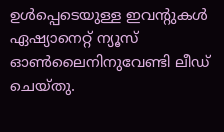ഉള്‍പ്പെടെയുള്ള ഇവന്‍റുകള്‍ ഏഷ്യാനെറ്റ് ന്യൂസ് ഓണ്‍ലൈനിനുവേണ്ടി ലീഡ് ചെയ്തു.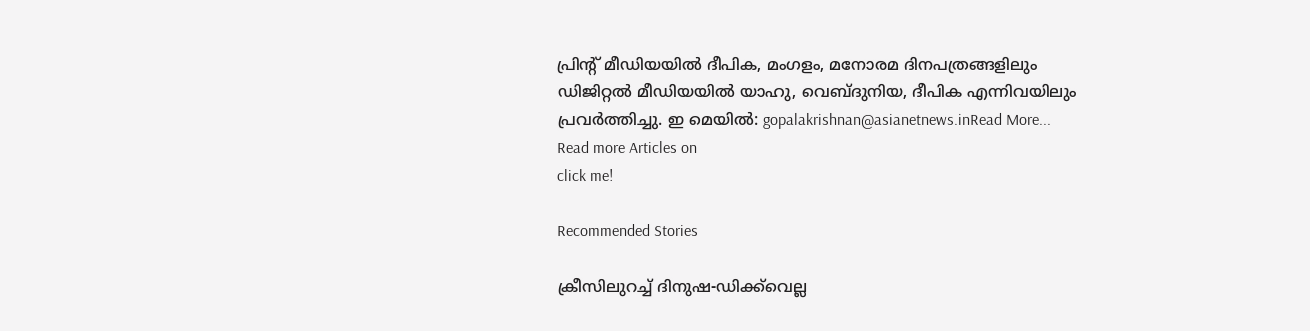പ്രിന്‍റ് മീഡിയയില്‍ ദീപിക, മംഗളം, മനോരമ ദിനപത്രങ്ങളിലും ഡിജിറ്റൽ മീഡിയയില്‍ യാഹു, വെബ്ദുനിയ, ദീപിക എന്നിവയിലും പ്രവര്‍ത്തിച്ചു. ഇ മെയില്‍: gopalakrishnan@asianetnews.inRead More...
Read more Articles on
click me!

Recommended Stories

ക്രീസിലുറച്ച് ദിനുഷ-ഡിക്ക്‌വെല്ല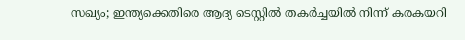സഖ്യം; ഇന്ത്യക്കെതിരെ ആദ്യ ടെസ്റ്റില്‍ തകര്‍ച്ചയില്‍ നിന്ന് കരകയറി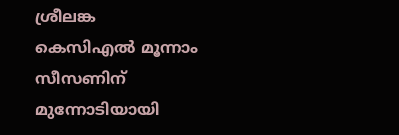ശ്രീലങ്ക
കെസിഎല്‍ മൂന്നാം സീസണിന് മുന്നോടിയായി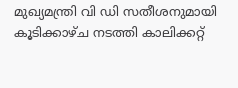മുഖ്യമന്ത്രി വി ഡി സതീശനുമായി കൂടിക്കാഴ്ച നടത്തി കാലിക്കറ്റ്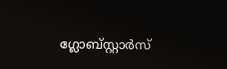ഗ്ലോബ്സ്റ്റാര്‍സ്